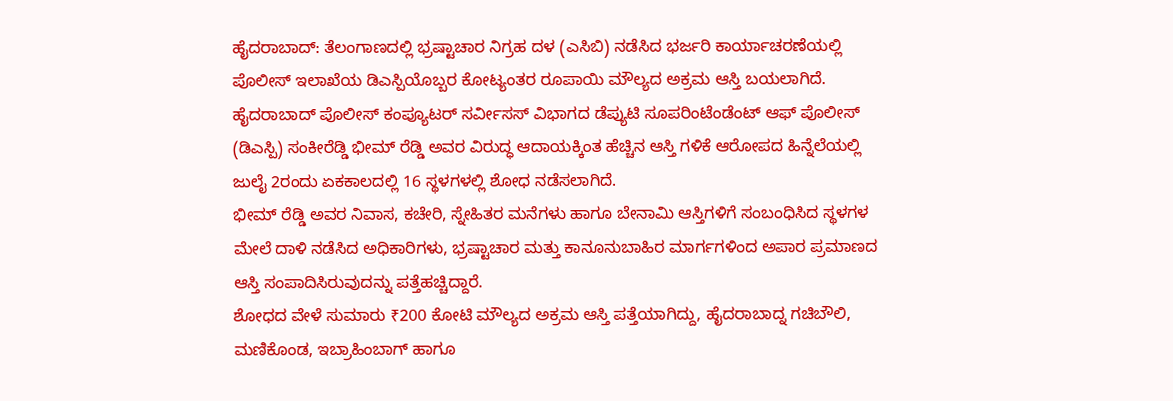ಹೈದರಾಬಾದ್: ತೆಲಂಗಾಣದಲ್ಲಿ ಭ್ರಷ್ಟಾಚಾರ ನಿಗ್ರಹ ದಳ (ಎಸಿಬಿ) ನಡೆಸಿದ ಭರ್ಜರಿ ಕಾರ್ಯಾಚರಣೆಯಲ್ಲಿ ಪೊಲೀಸ್ ಇಲಾಖೆಯ ಡಿಎಸ್ಪಿಯೊಬ್ಬರ ಕೋಟ್ಯಂತರ ರೂಪಾಯಿ ಮೌಲ್ಯದ ಅಕ್ರಮ ಆಸ್ತಿ ಬಯಲಾಗಿದೆ. ಹೈದರಾಬಾದ್ ಪೊಲೀಸ್ ಕಂಪ್ಯೂಟರ್ ಸರ್ವೀಸಸ್ ವಿಭಾಗದ ಡೆಪ್ಯುಟಿ ಸೂಪರಿಂಟೆಂಡೆಂಟ್ ಆಫ್ ಪೊಲೀಸ್ (ಡಿಎಸ್ಪಿ) ಸಂಕೀರೆಡ್ಡಿ ಭೀಮ್ ರೆಡ್ಡಿ ಅವರ ವಿರುದ್ಧ ಆದಾಯಕ್ಕಿಂತ ಹೆಚ್ಚಿನ ಆಸ್ತಿ ಗಳಿಕೆ ಆರೋಪದ ಹಿನ್ನೆಲೆಯಲ್ಲಿ ಜುಲೈ 2ರಂದು ಏಕಕಾಲದಲ್ಲಿ 16 ಸ್ಥಳಗಳಲ್ಲಿ ಶೋಧ ನಡೆಸಲಾಗಿದೆ.
ಭೀಮ್ ರೆಡ್ಡಿ ಅವರ ನಿವಾಸ, ಕಚೇರಿ, ಸ್ನೇಹಿತರ ಮನೆಗಳು ಹಾಗೂ ಬೇನಾಮಿ ಆಸ್ತಿಗಳಿಗೆ ಸಂಬಂಧಿಸಿದ ಸ್ಥಳಗಳ ಮೇಲೆ ದಾಳಿ ನಡೆಸಿದ ಅಧಿಕಾರಿಗಳು, ಭ್ರಷ್ಟಾಚಾರ ಮತ್ತು ಕಾನೂನುಬಾಹಿರ ಮಾರ್ಗಗಳಿಂದ ಅಪಾರ ಪ್ರಮಾಣದ ಆಸ್ತಿ ಸಂಪಾದಿಸಿರುವುದನ್ನು ಪತ್ತೆಹಚ್ಚಿದ್ದಾರೆ.
ಶೋಧದ ವೇಳೆ ಸುಮಾರು ₹200 ಕೋಟಿ ಮೌಲ್ಯದ ಅಕ್ರಮ ಆಸ್ತಿ ಪತ್ತೆಯಾಗಿದ್ದು, ಹೈದರಾಬಾದ್ನ ಗಚಿಬೌಲಿ, ಮಣಿಕೊಂಡ, ಇಬ್ರಾಹಿಂಬಾಗ್ ಹಾಗೂ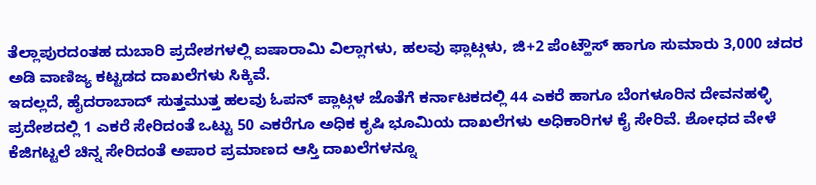ತೆಲ್ಲಾಪುರದಂತಹ ದುಬಾರಿ ಪ್ರದೇಶಗಳಲ್ಲಿ ಐಷಾರಾಮಿ ವಿಲ್ಲಾಗಳು, ಹಲವು ಫ್ಲಾಟ್ಗಳು, ಜಿ+2 ಪೆಂಟ್ಹೌಸ್ ಹಾಗೂ ಸುಮಾರು 3,000 ಚದರ ಅಡಿ ವಾಣಿಜ್ಯ ಕಟ್ಟಡದ ದಾಖಲೆಗಳು ಸಿಕ್ಕಿವೆ.
ಇದಲ್ಲದೆ, ಹೈದರಾಬಾದ್ ಸುತ್ತಮುತ್ತ ಹಲವು ಓಪನ್ ಪ್ಲಾಟ್ಗಳ ಜೊತೆಗೆ ಕರ್ನಾಟಕದಲ್ಲಿ 44 ಎಕರೆ ಹಾಗೂ ಬೆಂಗಳೂರಿನ ದೇವನಹಳ್ಳಿ ಪ್ರದೇಶದಲ್ಲಿ 1 ಎಕರೆ ಸೇರಿದಂತೆ ಒಟ್ಟು 50 ಎಕರೆಗೂ ಅಧಿಕ ಕೃಷಿ ಭೂಮಿಯ ದಾಖಲೆಗಳು ಅಧಿಕಾರಿಗಳ ಕೈ ಸೇರಿವೆ. ಶೋಧದ ವೇಳೆ ಕೆಜಿಗಟ್ಟಲೆ ಚಿನ್ನ ಸೇರಿದಂತೆ ಅಪಾರ ಪ್ರಮಾಣದ ಆಸ್ತಿ ದಾಖಲೆಗಳನ್ನೂ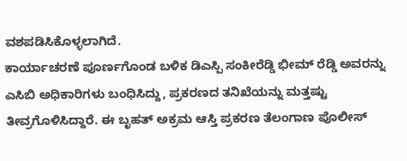ವಶಪಡಿಸಿಕೊಳ್ಳಲಾಗಿದೆ.
ಕಾರ್ಯಾಚರಣೆ ಪೂರ್ಣಗೊಂಡ ಬಳಿಕ ಡಿಎಸ್ಪಿ ಸಂಕೀರೆಡ್ಡಿ ಭೀಮ್ ರೆಡ್ಡಿ ಅವರನ್ನು ಎಸಿಬಿ ಅಧಿಕಾರಿಗಳು ಬಂಧಿಸಿದ್ದು, ಪ್ರಕರಣದ ತನಿಖೆಯನ್ನು ಮತ್ತಷ್ಟು ತೀವ್ರಗೊಳಿಸಿದ್ದಾರೆ. ಈ ಬೃಹತ್ ಅಕ್ರಮ ಆಸ್ತಿ ಪ್ರಕರಣ ತೆಲಂಗಾಣ ಪೊಲೀಸ್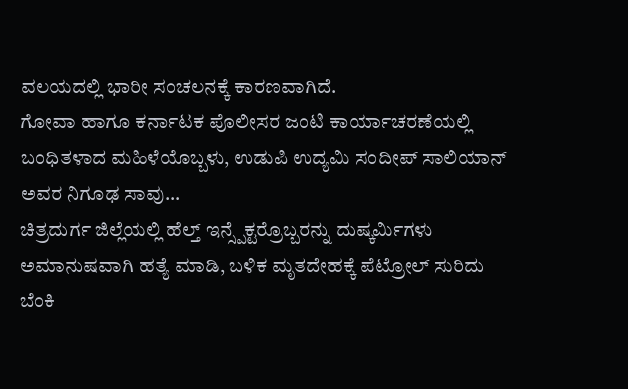ವಲಯದಲ್ಲಿ ಭಾರೀ ಸಂಚಲನಕ್ಕೆ ಕಾರಣವಾಗಿದೆ.
ಗೋವಾ ಹಾಗೂ ಕರ್ನಾಟಕ ಪೊಲೀಸರ ಜಂಟಿ ಕಾರ್ಯಾಚರಣೆಯಲ್ಲಿ ಬಂಧಿತಳಾದ ಮಹಿಳೆಯೊಬ್ಬಳು, ಉಡುಪಿ ಉದ್ಯಮಿ ಸಂದೀಪ್ ಸಾಲಿಯಾನ್ ಅವರ ನಿಗೂಢ ಸಾವು…
ಚಿತ್ರದುರ್ಗ ಜಿಲ್ಲೆಯಲ್ಲಿ ಹೆಲ್ತ್ ಇನ್ಸ್ಪೆಕ್ಟರ್ರೊಬ್ಬರನ್ನು ದುಷ್ಕರ್ಮಿಗಳು ಅಮಾನುಷವಾಗಿ ಹತ್ಯೆ ಮಾಡಿ, ಬಳಿಕ ಮೃತದೇಹಕ್ಕೆ ಪೆಟ್ರೋಲ್ ಸುರಿದು ಬೆಂಕಿ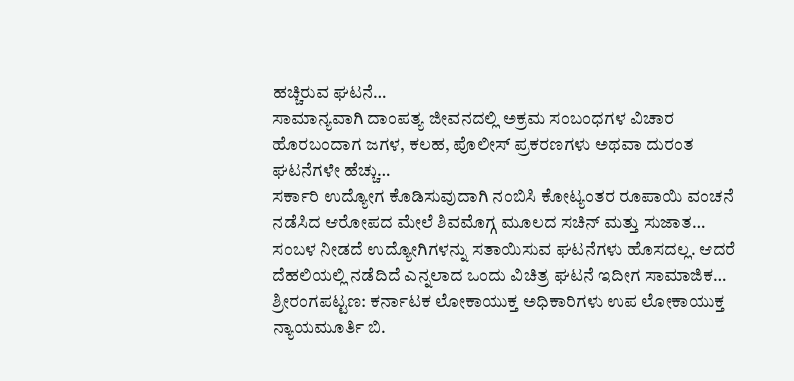ಹಚ್ಚಿರುವ ಘಟನೆ…
ಸಾಮಾನ್ಯವಾಗಿ ದಾಂಪತ್ಯ ಜೀವನದಲ್ಲಿ ಅಕ್ರಮ ಸಂಬಂಧಗಳ ವಿಚಾರ ಹೊರಬಂದಾಗ ಜಗಳ, ಕಲಹ, ಪೊಲೀಸ್ ಪ್ರಕರಣಗಳು ಅಥವಾ ದುರಂತ ಘಟನೆಗಳೇ ಹೆಚ್ಚು…
ಸರ್ಕಾರಿ ಉದ್ಯೋಗ ಕೊಡಿಸುವುದಾಗಿ ನಂಬಿಸಿ ಕೋಟ್ಯಂತರ ರೂಪಾಯಿ ವಂಚನೆ ನಡೆಸಿದ ಆರೋಪದ ಮೇಲೆ ಶಿವಮೊಗ್ಗ ಮೂಲದ ಸಚಿನ್ ಮತ್ತು ಸುಜಾತ…
ಸಂಬಳ ನೀಡದೆ ಉದ್ಯೋಗಿಗಳನ್ನು ಸತಾಯಿಸುವ ಘಟನೆಗಳು ಹೊಸದಲ್ಲ. ಆದರೆ ದೆಹಲಿಯಲ್ಲಿ ನಡೆದಿದೆ ಎನ್ನಲಾದ ಒಂದು ವಿಚಿತ್ರ ಘಟನೆ ಇದೀಗ ಸಾಮಾಜಿಕ…
ಶ್ರೀರಂಗಪಟ್ಟಣ: ಕರ್ನಾಟಕ ಲೋಕಾಯುಕ್ತ ಅಧಿಕಾರಿಗಳು ಉಪ ಲೋಕಾಯುಕ್ತ ನ್ಯಾಯಮೂರ್ತಿ ಬಿ.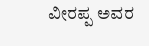ವೀರಪ್ಪ ಅವರ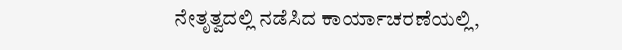ನೇತೃತ್ವದಲ್ಲಿ ನಡೆಸಿದ ಕಾರ್ಯಾಚರಣೆಯಲ್ಲಿ,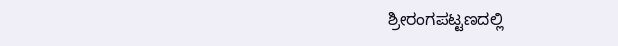ಶ್ರೀರಂಗಪಟ್ಟಣದಲ್ಲಿ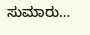ಸುಮಾರು…